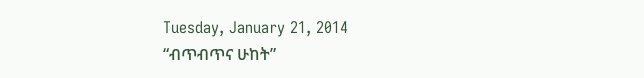Tuesday, January 21, 2014
“ብጥብጥና ሁከት”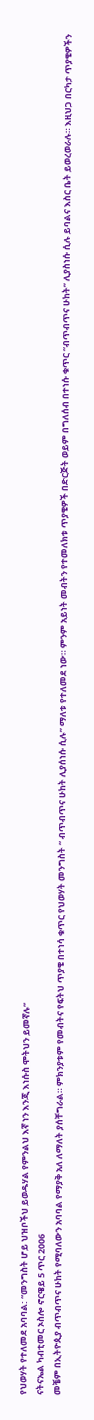የህወሃት የተለመደ አባባል: “መንግስት ሆይ ህዝቦችህ ይወዱሃል የምንልህ እኛ ነን እንጂ እነሱስ ሞትህን ይመኛሉ”
ናትናኤል ካብቲመር ኦስሎ ኖርዌይ 5 ጥር 2006
መቼም በኢትዮጲያ ብጥብጥና ሁከት የሚባለውን አባባል የማያቅ አለ ለማለት ያሰቸግራል። ምክንያቱም የመብትና የፍትህ ጥያቄ በተነሳ ቁጥር የህወሃት መንግስት “ ብጥብጥና ሁከት ሊያሰነሱ ሲሉ” ማለቱ የተለመደ ነው። ምንም አይነት መብትን የተመለክቱ ጥያቄዎች በድርጅት ወይም በግለሰብ በተነሱ ቁጥር “ብጥብጥና ሁከት” ሊያስነሱ ሲሉ ይባልና እስር ቤት ይወረወራሉ። እዚህጋ በርካታ ጥያቄዎችን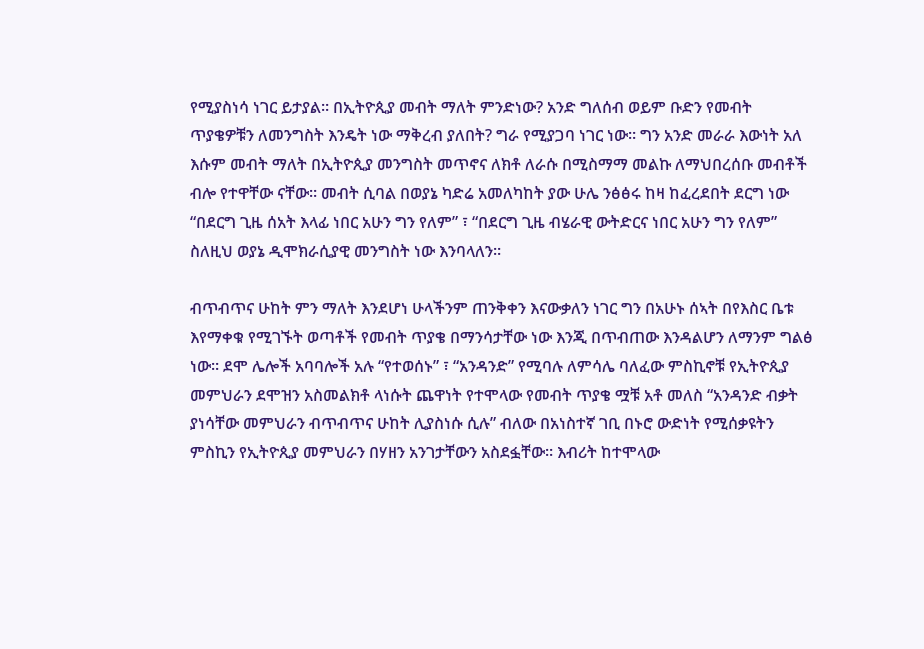የሚያስነሳ ነገር ይታያል። በኢትዮጲያ መብት ማለት ምንድነው? አንድ ግለሰብ ወይም ቡድን የመብት ጥያቄዎቹን ለመንግስት እንዴት ነው ማቅረብ ያለበት? ግራ የሚያጋባ ነገር ነው። ግን አንድ መራራ እውነት አለ እሱም መብት ማለት በኢትዮጲያ መንግስት መጥኖና ለክቶ ለራሱ በሚስማማ መልኩ ለማህበረሰቡ መብቶች ብሎ የተዋቸው ናቸው። መብት ሲባል በወያኔ ካድሬ አመለካከት ያው ሁሌ ንፅፅሩ ከዛ ከፈረደበት ደርግ ነው “በደርግ ጊዜ ሰአት እላፊ ነበር አሁን ግን የለም” ፣ “በደርግ ጊዜ ብሄራዊ ውትድርና ነበር አሁን ግን የለም” ስለዚህ ወያኔ ዲሞክራሲያዊ መንግስት ነው እንባላለን።

ብጥብጥና ሁከት ምን ማለት እንደሆነ ሁላችንም ጠንቅቀን እናውቃለን ነገር ግን በአሁኑ ሰኣት በየእስር ቤቱ እየማቀቁ የሚገኙት ወጣቶች የመብት ጥያቄ በማንሳታቸው ነው እንጂ በጥብጠው እንዳልሆን ለማንም ግልፅ ነው። ደሞ ሌሎች አባባሎች አሉ “የተወሰኑ” ፣ “አንዳንድ” የሚባሉ ለምሳሌ ባለፈው ምስኪኖቹ የኢትዮጲያ መምህራን ደሞዝን አስመልክቶ ላነሱት ጨዋነት የተሞላው የመብት ጥያቄ ሟቹ አቶ መለስ “አንዳንድ ብቃት ያነሳቸው መምህራን ብጥብጥና ሁከት ሊያስነሱ ሲሉ” ብለው በአነስተኛ ገቢ በኑሮ ውድነት የሚሰቃዩትን ምስኪን የኢትዮጲያ መምህራን በሃዘን አንገታቸውን አስደፏቸው። እብሪት ከተሞላው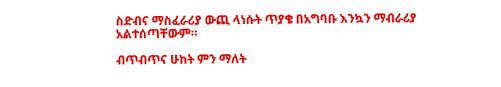ስድብና ማስፈራሪያ ውጪ ላነሱት ጥያቄ በአግባቡ እንኳን ማብራሪያ አልተሰጣቸውም።

ብጥብጥና ሁከት ምን ማለት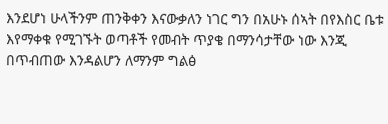እንደሆነ ሁላችንም ጠንቅቀን እናውቃለን ነገር ግን በአሁኑ ሰኣት በየእስር ቤቱ እየማቀቁ የሚገኙት ወጣቶች የመብት ጥያቄ በማንሳታቸው ነው እንጂ በጥብጠው እንዳልሆን ለማንም ግልፅ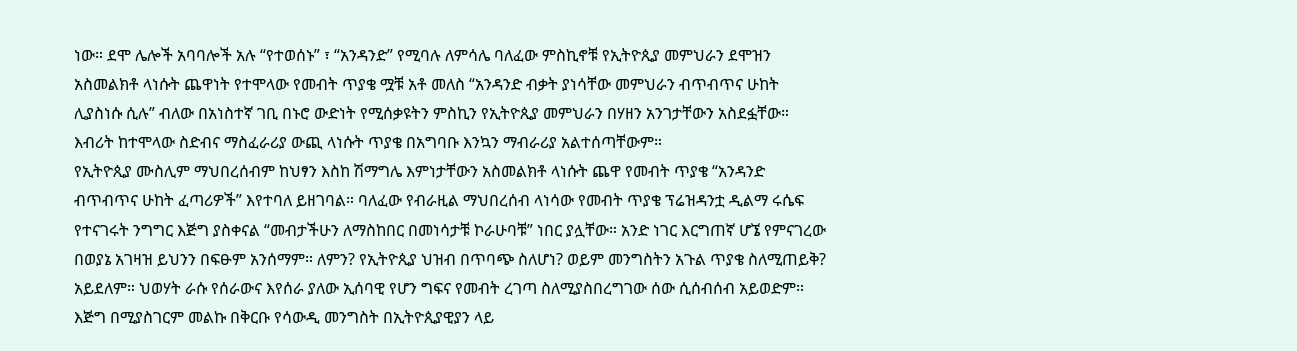ነው። ደሞ ሌሎች አባባሎች አሉ “የተወሰኑ” ፣ “አንዳንድ” የሚባሉ ለምሳሌ ባለፈው ምስኪኖቹ የኢትዮጲያ መምህራን ደሞዝን አስመልክቶ ላነሱት ጨዋነት የተሞላው የመብት ጥያቄ ሟቹ አቶ መለስ “አንዳንድ ብቃት ያነሳቸው መምህራን ብጥብጥና ሁከት ሊያስነሱ ሲሉ” ብለው በአነስተኛ ገቢ በኑሮ ውድነት የሚሰቃዩትን ምስኪን የኢትዮጲያ መምህራን በሃዘን አንገታቸውን አስደፏቸው። እብሪት ከተሞላው ስድብና ማስፈራሪያ ውጪ ላነሱት ጥያቄ በአግባቡ እንኳን ማብራሪያ አልተሰጣቸውም።
የኢትዮጲያ ሙስሊም ማህበረሰብም ከህፃን እስከ ሽማግሌ እምነታቸውን አስመልክቶ ላነሱት ጨዋ የመብት ጥያቄ “አንዳንድ ብጥብጥና ሁከት ፈጣሪዎች” እየተባለ ይዘገባል። ባለፈው የብራዚል ማህበረሰብ ላነሳው የመብት ጥያቄ ፕሬዝዳንቷ ዲልማ ሩሴፍ የተናገሩት ንግግር እጅግ ያስቀናል “መብታችሁን ለማስከበር በመነሳታቹ ኮራሁባቹ” ነበር ያሏቸው። አንድ ነገር እርግጠኛ ሆኜ የምናገረው በወያኔ አገዛዝ ይህንን በፍፁም አንሰማም። ለምን? የኢትዮጲያ ህዝብ በጥባጭ ስለሆነ? ወይም መንግስትን አጉል ጥያቄ ስለሚጠይቅ? አይደለም። ህወሃት ራሱ የሰራውና እየሰራ ያለው ኢሰባዊ የሆን ግፍና የመብት ረገጣ ስለሚያስበረግገው ሰው ሲሰብሰብ አይወድም። እጅግ በሚያስገርም መልኩ በቅርቡ የሳውዲ መንግስት በኢትዮጲያዊያን ላይ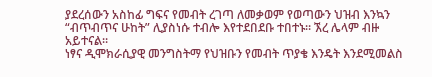ያደረሰውን አስከፊ ግፍና የመብት ረገጣ ለመቃወም የወጣውን ህዝብ እንኳን “ብጥብጥና ሁከት” ሊያስነሱ ተብሎ እየተደበደቡ ተበተኑ። ኧረ ሌላም ብዙ አይተናል።
ነፃና ዲሞክራሲያዊ መንግስትማ የህዝቡን የመብት ጥያቄ እንዴት እንደሚመልስ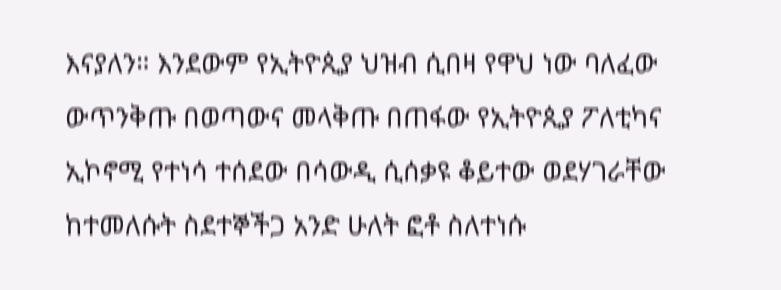እናያለን። እንደውም የኢትዮጲያ ህዝብ ሲበዛ የዋህ ነው ባለፈው ውጥንቅጡ በወጣውና መላቅጡ በጠፋው የኢትዮጲያ ፖለቲካና ኢኮኖሚ የተነሳ ተሰደው በሳውዲ ሲሰቃዩ ቆይተው ወደሃገራቸው ከተመለሱት ስደተኞችጋ አንድ ሁለት ፎቶ ስለተነሱ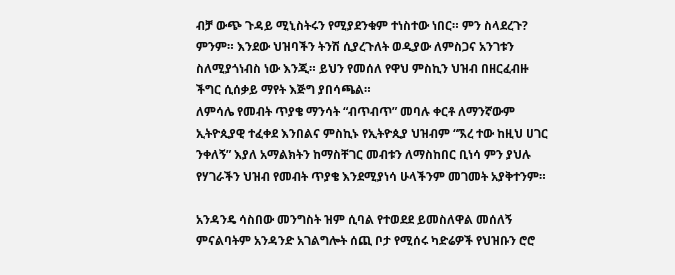ብቻ ውጭ ጉዳይ ሚኒስትሩን የሚያደንቁም ተነስተው ነበር። ምን ስላደረጉ? ምንም። እንደው ህዝባችን ትንሽ ሲያረጉለት ወዲያው ለምስጋና አንገቱን ስለሚያጎነብስ ነው እንጂ። ይህን የመሰለ የዋህ ምስኪን ህዝብ በዘርፈብዙ ችግር ሲሰቃይ ማየት እጅግ ያበሳጫል።
ለምሳሌ የመብት ጥያቄ ማንሳት “ብጥብጥ” መባሉ ቀርቶ ለማንኛውም ኢትዮጲያዊ ተፈቀደ እንበልና ምስኪኑ የኢትዮጲያ ህዝብም “ኧረ ተው ከዚህ ሀገር ንቀለኝ” እያለ አማልክትን ከማስቸገር መብቱን ለማስከበር ቢነሳ ምን ያህሉ የሃገራችን ህዝብ የመብት ጥያቄ እንደሚያነሳ ሁላችንም መገመት አያቅተንም።

አንዳንዴ ሳስበው መንግስት ዝም ሲባል የተወደደ ይመስለዋል መሰለኝ ምናልባትም አንዳንድ አገልግሎት ሰጪ ቦታ የሚሰሩ ካድሬዎች የህዝቡን ሮሮ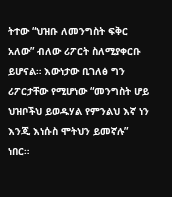ትተው “ህዝቡ ለመንግስት ፍቅር አለው” ብለው ሪፖርት ስለሚያቀርቡ ይሆናል። እውነታው ቢገለፅ ግን ሪፖርታቸው የሚሆነው “መንግስት ሆይ ህዝቦችህ ይወዱሃል የምንልህ እኛ ነን እንጂ እነሱስ ሞትህን ይመኛሉ” ነበር።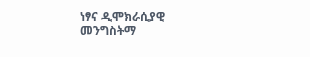ነፃና ዲሞክራሲያዊ መንግስትማ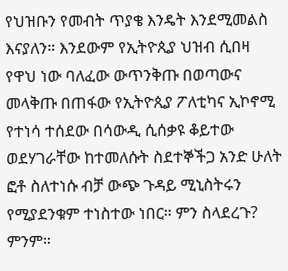የህዝቡን የመብት ጥያቄ እንዴት እንደሚመልስ እናያለን። እንደውም የኢትዮጲያ ህዝብ ሲበዛ የዋህ ነው ባለፈው ውጥንቅጡ በወጣውና መላቅጡ በጠፋው የኢትዮጲያ ፖለቲካና ኢኮኖሚ የተነሳ ተሰደው በሳውዲ ሲሰቃዩ ቆይተው ወደሃገራቸው ከተመለሱት ስደተኞችጋ አንድ ሁለት ፎቶ ስለተነሱ ብቻ ውጭ ጉዳይ ሚኒስትሩን የሚያደንቁም ተነስተው ነበር። ምን ስላደረጉ? ምንም።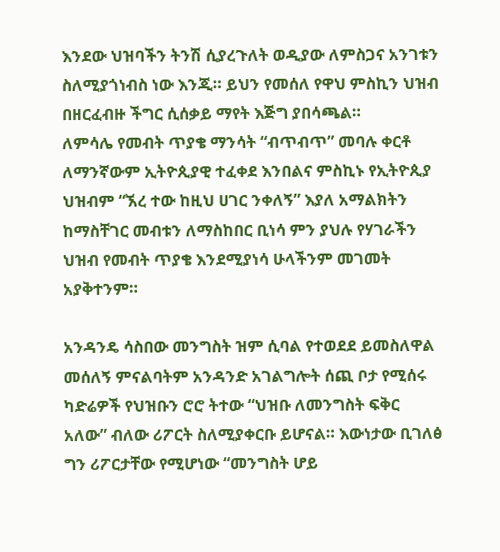እንደው ህዝባችን ትንሽ ሲያረጉለት ወዲያው ለምስጋና አንገቱን ስለሚያጎነብስ ነው እንጂ። ይህን የመሰለ የዋህ ምስኪን ህዝብ በዘርፈብዙ ችግር ሲሰቃይ ማየት እጅግ ያበሳጫል።
ለምሳሌ የመብት ጥያቄ ማንሳት “ብጥብጥ” መባሉ ቀርቶ ለማንኛውም ኢትዮጲያዊ ተፈቀደ እንበልና ምስኪኑ የኢትዮጲያ ህዝብም “ኧረ ተው ከዚህ ሀገር ንቀለኝ” እያለ አማልክትን ከማስቸገር መብቱን ለማስከበር ቢነሳ ምን ያህሉ የሃገራችን ህዝብ የመብት ጥያቄ እንደሚያነሳ ሁላችንም መገመት አያቅተንም።

አንዳንዴ ሳስበው መንግስት ዝም ሲባል የተወደደ ይመስለዋል መሰለኝ ምናልባትም አንዳንድ አገልግሎት ሰጪ ቦታ የሚሰሩ ካድሬዎች የህዝቡን ሮሮ ትተው “ህዝቡ ለመንግስት ፍቅር አለው” ብለው ሪፖርት ስለሚያቀርቡ ይሆናል። እውነታው ቢገለፅ ግን ሪፖርታቸው የሚሆነው “መንግስት ሆይ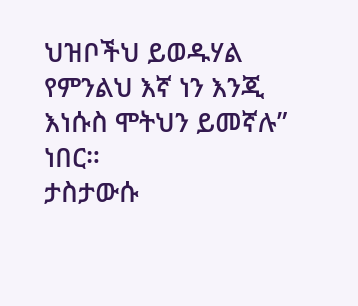ህዝቦችህ ይወዱሃል የምንልህ እኛ ነን እንጂ እነሱስ ሞትህን ይመኛሉ” ነበር።
ታስታውሱ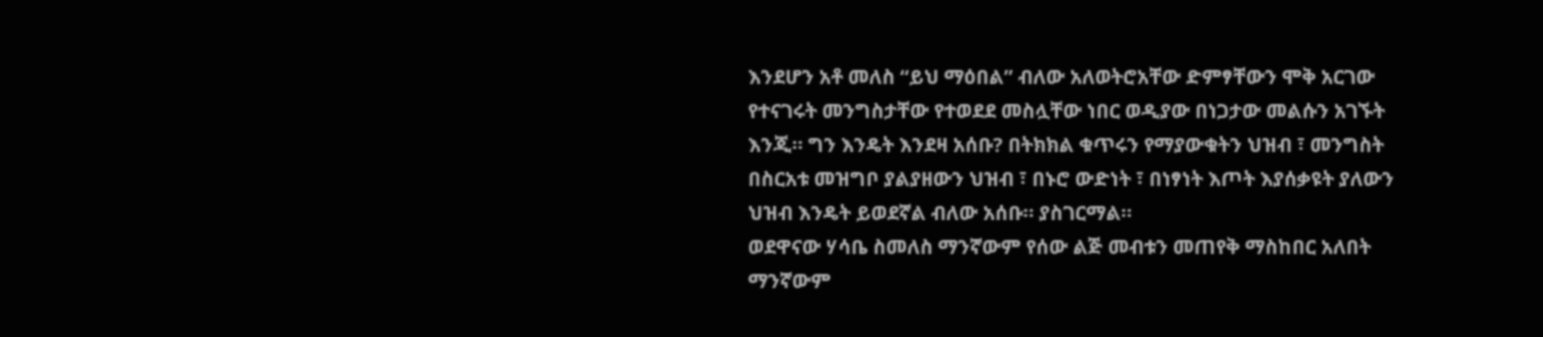እንደሆን አቶ መለስ “ይህ ማዕበል” ብለው አለወትሮአቸው ድምፃቸውን ሞቅ አርገው የተናገሩት መንግስታቸው የተወደደ መስሏቸው ነበር ወዲያው በነጋታው መልሱን አገኙት እንጂ። ግን እንዴት እንደዛ አሰቡ? በትክክል ቁጥሩን የማያውቁትን ህዝብ ፣ መንግስት በስርአቱ መዝግቦ ያልያዘውን ህዝብ ፣ በኑሮ ውድነት ፣ በነፃነት እጦት እያሰቃዩት ያለውን ህዝብ እንዴት ይወደኛል ብለው አሰቡ። ያስገርማል።
ወደዋናው ሃሳቤ ስመለስ ማንኛውም የሰው ልጅ መብቱን መጠየቅ ማስከበር አለበት ማንኛውም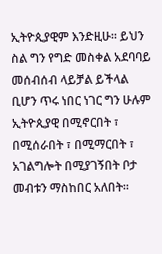ኢትዮጲያዊም እንድዚሁ። ይህን ስል ግን የግድ መስቀል አደባባይ መሰብሰብ ላይቻል ይችላል ቢሆን ጥሩ ነበር ነገር ግን ሁሉም ኢትዮጲያዊ በሚኖርበት ፣ በሚሰራበት ፣ በሚማርበት ፣ አገልግሎት በሚያገኝበት ቦታ መብቱን ማስከበር አለበት።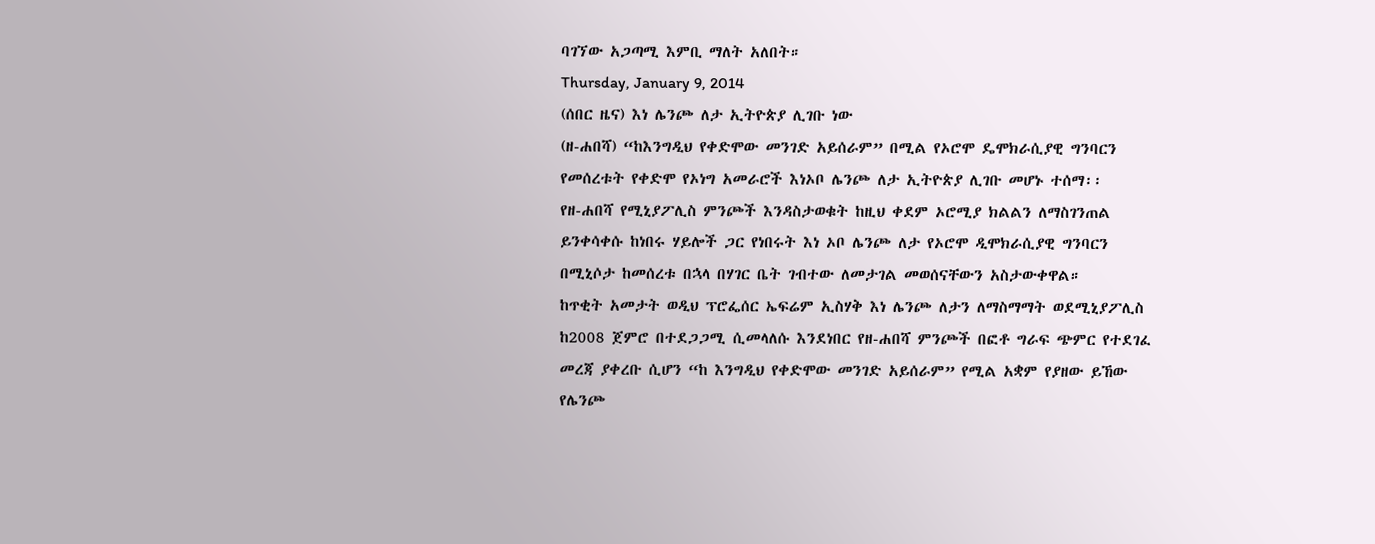ባገኘው አጋጣሚ እምቢ ማለት አለበት።
Thursday, January 9, 2014
(ሰበር ዜና) እነ ሌንጮ ለታ ኢትዮጵያ ሊገቡ ነው
(ዘ-ሐበሻ) “ከእንግዲህ የቀድሞው መንገድ አይሰራም” በሚል የኦሮሞ ዴሞክራሲያዊ ግንባርን የመሰረቱት የቀድሞ የኦነግ አመራሮች እነኦቦ ሌንጮ ለታ ኢትዮጵያ ሊገቡ መሆኑ ተሰማ፡፡
የዘ-ሐበሻ የሚኒያፖሊስ ምንጮች እንዳስታወቁት ከዚህ ቀደም ኦሮሚያ ክልልን ለማስገንጠል ይንቀሳቀሱ ከነበሩ ሃይሎች ጋር የነበሩት እነ ኦቦ ሌንጮ ለታ የኦሮሞ ዲሞክራሲያዊ ግንባርን በሚኒሶታ ከመሰረቱ በኋላ በሃገር ቤት ገብተው ለመታገል መወሰናቸውን አስታውቀዋል።
ከጥቂት አመታት ወዲህ ፕሮፌሰር ኤፍሬም ኢስሃቅ እነ ሌንጮ ለታን ለማስማማት ወደሚኒያፖሊስ ከ2008 ጀምሮ በተደጋጋሚ ሲመላለሱ እንደነበር የዘ-ሐበሻ ምንጮች በፎቶ ግራፍ ጭምር የተደገፈ መረጃ ያቀረቡ ሲሆን “ከ እንግዲህ የቀድሞው መንገድ አይሰራም” የሚል አቋም የያዘው ይኸው የሌንጮ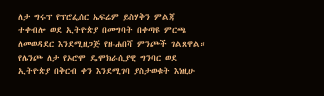ለታ ግሩፕ የፕሮፌሰር ኤፍሬም ይስሃቅን ምልጃ ተቀብሎ ወደ ኢትዮጵያ በመግባት በቀጣዩ ምርጫ ለመወዳደር እንደሚዘጋጅ የዘ-ሐበሻ ምንጮች ገልጸዋል።
የሌንጮ ለታ የኦሮሞ ዴሞክራሲያዊ ግንባር ወደ ኢትዮጵያ በቅርብ ቀን እንደሚገባ ያስታወቁት እነዚሁ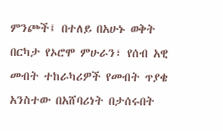ምንጮች፤ በተለይ በአሁኑ ወቅት በርካታ የኦሮሞ ምሁራን፣ የሰብ አዊ መብት ተከራካሪዎች የመብት ጥያቄ አንስተው በአሸባሪነት በታሰሩበት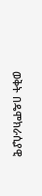ወቅት በዴሞክራሲያዊ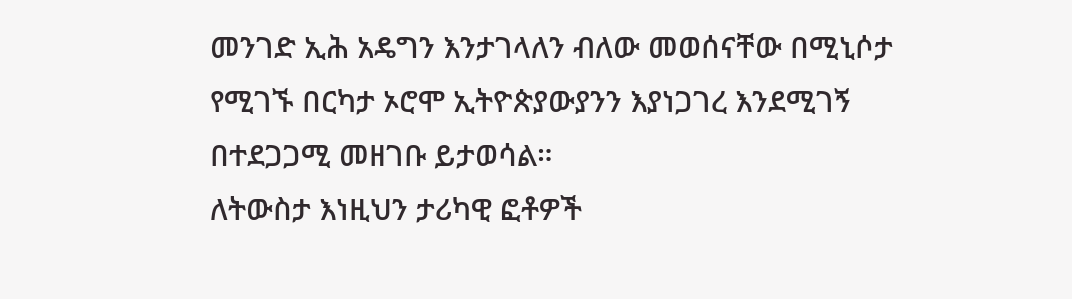መንገድ ኢሕ አዴግን እንታገላለን ብለው መወሰናቸው በሚኒሶታ የሚገኙ በርካታ ኦሮሞ ኢትዮጵያውያንን እያነጋገረ እንደሚገኝ በተደጋጋሚ መዘገቡ ይታወሳል።
ለትውስታ እነዚህን ታሪካዊ ፎቶዎች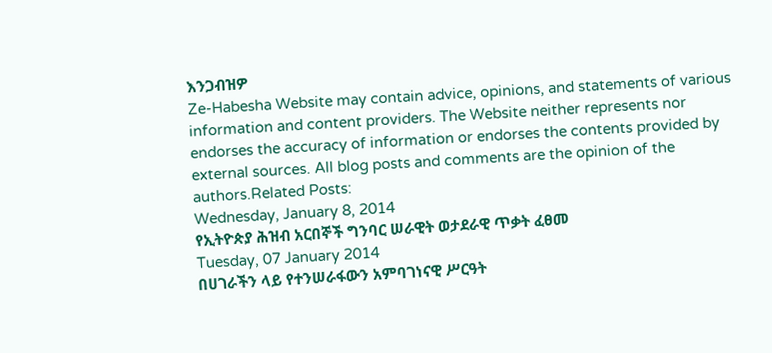እንጋብዝዎ
Ze-Habesha Website may contain advice, opinions, and statements of various information and content providers. The Website neither represents nor endorses the accuracy of information or endorses the contents provided by external sources. All blog posts and comments are the opinion of the authors.Related Posts:
Wednesday, January 8, 2014
የኢትዮጵያ ሕዝብ አርበኞች ግንባር ሠራዊት ወታደራዊ ጥቃት ፈፀመ
Tuesday, 07 January 2014
በሀገራችን ላይ የተንሠራፋውን አምባገነናዊ ሥርዓት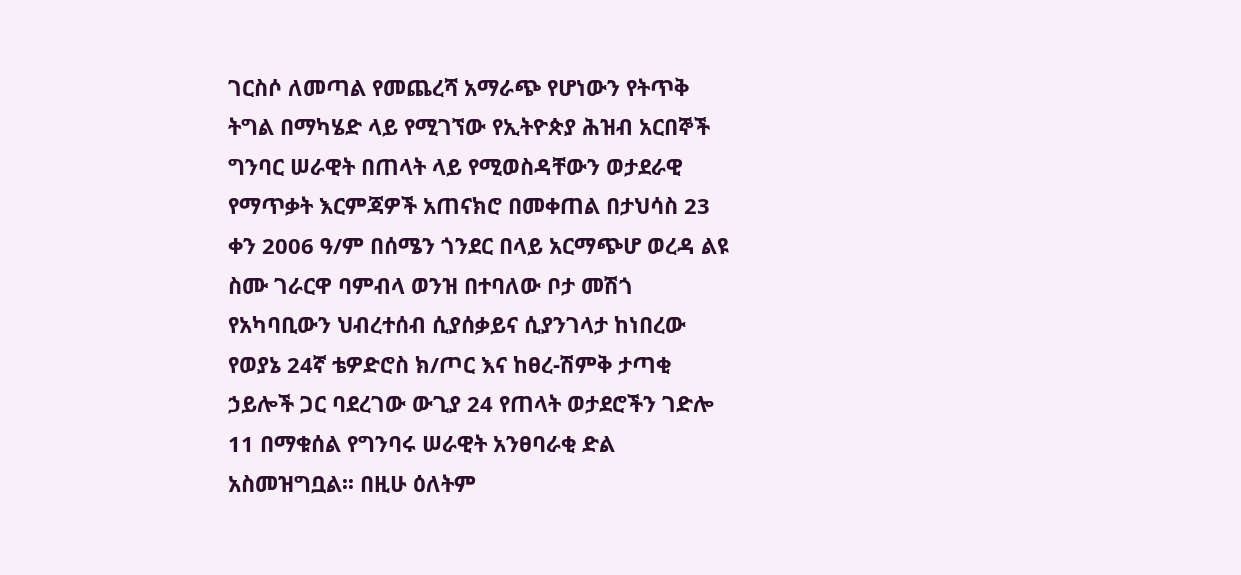ገርስሶ ለመጣል የመጨረሻ አማራጭ የሆነውን የትጥቅ ትግል በማካሄድ ላይ የሚገኘው የኢትዮጵያ ሕዝብ አርበኞች ግንባር ሠራዊት በጠላት ላይ የሚወስዳቸውን ወታደራዊ የማጥቃት እርምጃዎች አጠናክሮ በመቀጠል በታህሳስ 23 ቀን 2006 ዓ/ም በሰሜን ጎንደር በላይ አርማጭሆ ወረዳ ልዩ ስሙ ገራርዋ ባምብላ ወንዝ በተባለው ቦታ መሽጎ የአካባቢውን ህብረተሰብ ሲያሰቃይና ሲያንገላታ ከነበረው የወያኔ 24ኛ ቴዎድሮስ ክ/ጦር እና ከፀረ-ሽምቅ ታጣቂ ኃይሎች ጋር ባደረገው ውጊያ 24 የጠላት ወታደሮችን ገድሎ 11 በማቁሰል የግንባሩ ሠራዊት አንፀባራቂ ድል አስመዝግቧል፡፡ በዚሁ ዕለትም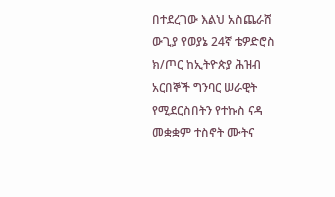በተደረገው እልህ አስጨራሸ ውጊያ የወያኔ 24ኛ ቴዎድሮስ ክ/ጦር ከኢትዮጵያ ሕዝብ አርበኞች ግንባር ሠራዊት የሚደርስበትን የተኩስ ናዳ መቋቋም ተስኖት ሙትና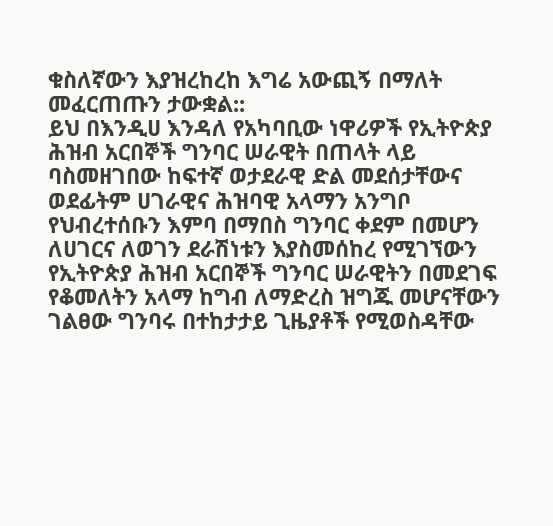ቁስለኛውን እያዝረከረከ እግሬ አውጪኝ በማለት መፈርጠጡን ታውቋል::
ይህ በእንዲሀ እንዳለ የአካባቢው ነዋሪዎች የኢትዮጵያ ሕዝብ አርበኞች ግንባር ሠራዊት በጠላት ላይ ባስመዘገበው ከፍተኛ ወታደራዊ ድል መደሰታቸውና ወደፊትም ሀገራዊና ሕዝባዊ አላማን አንግቦ የህብረተሰቡን እምባ በማበስ ግንባር ቀደም በመሆን ለሀገርና ለወገን ደራሽነቱን እያስመሰከረ የሚገኘውን የኢትዮጵያ ሕዝብ አርበኞች ግንባር ሠራዊትን በመደገፍ የቆመለትን አላማ ከግብ ለማድረስ ዝግጁ መሆናቸውን ገልፀው ግንባሩ በተከታታይ ጊዜያቶች የሚወስዳቸው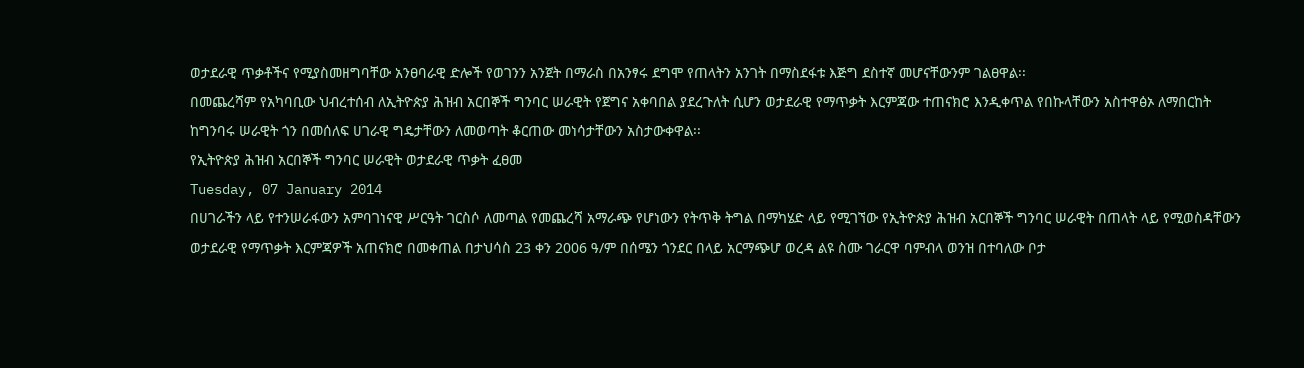ወታደራዊ ጥቃቶችና የሚያስመዘግባቸው አንፀባራዊ ድሎች የወገንን አንጀት በማራስ በአንፃሩ ደግሞ የጠላትን አንገት በማስደፋቱ እጅግ ደስተኛ መሆናቸውንም ገልፀዋል፡፡
በመጨረሻም የአካባቢው ህብረተሰብ ለኢትዮጵያ ሕዝብ አርበኞች ግንባር ሠራዊት የጀግና አቀባበል ያደረጉለት ሲሆን ወታደራዊ የማጥቃት እርምጃው ተጠናክሮ እንዲቀጥል የበኩላቸውን አስተዋፅኦ ለማበርከት ከግንባሩ ሠራዊት ጎን በመሰለፍ ሀገራዊ ግዴታቸውን ለመወጣት ቆርጠው መነሳታቸውን አስታውቀዋል፡፡
የኢትዮጵያ ሕዝብ አርበኞች ግንባር ሠራዊት ወታደራዊ ጥቃት ፈፀመ
Tuesday, 07 January 2014
በሀገራችን ላይ የተንሠራፋውን አምባገነናዊ ሥርዓት ገርስሶ ለመጣል የመጨረሻ አማራጭ የሆነውን የትጥቅ ትግል በማካሄድ ላይ የሚገኘው የኢትዮጵያ ሕዝብ አርበኞች ግንባር ሠራዊት በጠላት ላይ የሚወስዳቸውን ወታደራዊ የማጥቃት እርምጃዎች አጠናክሮ በመቀጠል በታህሳስ 23 ቀን 2006 ዓ/ም በሰሜን ጎንደር በላይ አርማጭሆ ወረዳ ልዩ ስሙ ገራርዋ ባምብላ ወንዝ በተባለው ቦታ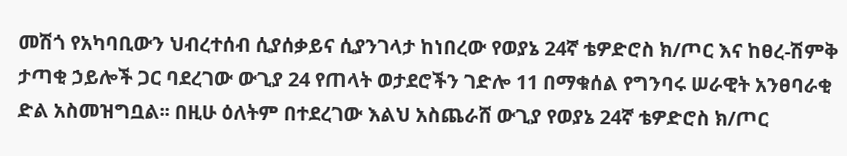መሽጎ የአካባቢውን ህብረተሰብ ሲያሰቃይና ሲያንገላታ ከነበረው የወያኔ 24ኛ ቴዎድሮስ ክ/ጦር እና ከፀረ-ሽምቅ ታጣቂ ኃይሎች ጋር ባደረገው ውጊያ 24 የጠላት ወታደሮችን ገድሎ 11 በማቁሰል የግንባሩ ሠራዊት አንፀባራቂ ድል አስመዝግቧል፡፡ በዚሁ ዕለትም በተደረገው እልህ አስጨራሸ ውጊያ የወያኔ 24ኛ ቴዎድሮስ ክ/ጦር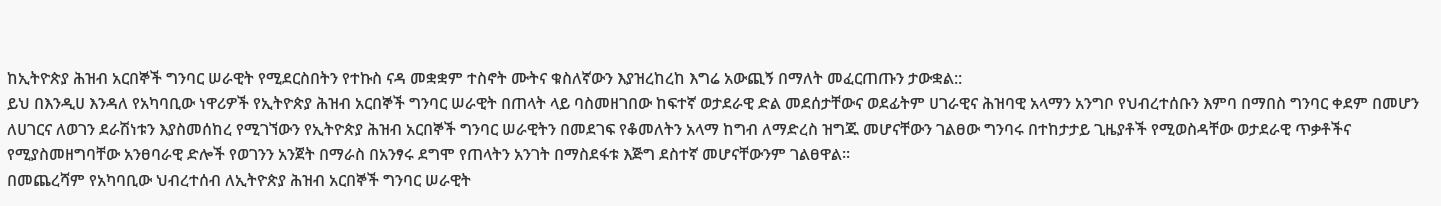ከኢትዮጵያ ሕዝብ አርበኞች ግንባር ሠራዊት የሚደርስበትን የተኩስ ናዳ መቋቋም ተስኖት ሙትና ቁስለኛውን እያዝረከረከ እግሬ አውጪኝ በማለት መፈርጠጡን ታውቋል::
ይህ በእንዲሀ እንዳለ የአካባቢው ነዋሪዎች የኢትዮጵያ ሕዝብ አርበኞች ግንባር ሠራዊት በጠላት ላይ ባስመዘገበው ከፍተኛ ወታደራዊ ድል መደሰታቸውና ወደፊትም ሀገራዊና ሕዝባዊ አላማን አንግቦ የህብረተሰቡን እምባ በማበስ ግንባር ቀደም በመሆን ለሀገርና ለወገን ደራሽነቱን እያስመሰከረ የሚገኘውን የኢትዮጵያ ሕዝብ አርበኞች ግንባር ሠራዊትን በመደገፍ የቆመለትን አላማ ከግብ ለማድረስ ዝግጁ መሆናቸውን ገልፀው ግንባሩ በተከታታይ ጊዜያቶች የሚወስዳቸው ወታደራዊ ጥቃቶችና የሚያስመዘግባቸው አንፀባራዊ ድሎች የወገንን አንጀት በማራስ በአንፃሩ ደግሞ የጠላትን አንገት በማስደፋቱ እጅግ ደስተኛ መሆናቸውንም ገልፀዋል፡፡
በመጨረሻም የአካባቢው ህብረተሰብ ለኢትዮጵያ ሕዝብ አርበኞች ግንባር ሠራዊት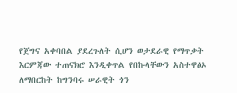የጀግና አቀባበል ያደረጉለት ሲሆን ወታደራዊ የማጥቃት እርምጃው ተጠናክሮ እንዲቀጥል የበኩላቸውን አስተዋፅኦ ለማበርከት ከግንባሩ ሠራዊት ጎን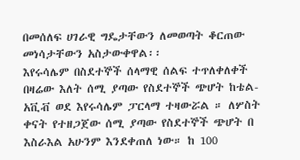በመሰለፍ ሀገራዊ ግዴታቸውን ለመወጣት ቆርጠው መነሳታቸውን አስታውቀዋል፡፡
እየሩሳሌም በስደተኞች ሰላማዊ ሰልፍ ተጥለቀለቀች
በዛሬው እለት ሰሚ ያጣው የስደተኞች ጭሆት ከቴል-አቪቭ ወደ እየሩሳሌም ፓርላማ ተዛውሯል ። ለሦስት ቀናት የተዘጋጀው ሰሚ ያጣው የስደተኞች ጭሆት በ እስራእል አሁንም እንደቀጠለ ነው። ከ 100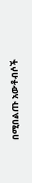በሚበልጡ አውቶብሶች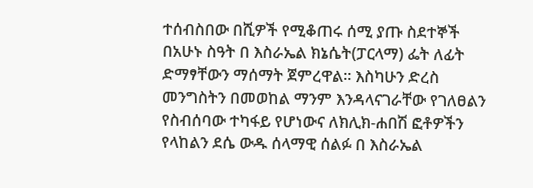ተሰብስበው በሺዎች የሚቆጠሩ ሰሚ ያጡ ስደተኞች በአሁኑ ስዓት በ እስራኤል ክኔሴት(ፓርላማ) ፌት ለፊት ድማፃቸውን ማሰማት ጀምረዋል። እስካሁን ድረስ መንግስትን በመወከል ማንም እንዳላናገራቸው የገለፀልን የስብሰባው ተካፋይ የሆነውና ለክሊክ-ሐበሽ ፎቶዎችን የላከልን ደሴ ውዱ ሰላማዊ ሰልፉ በ እስራኤል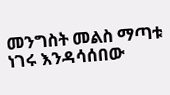መንግስት መልስ ማጣቱ ነገሩ እንዳሳሰበው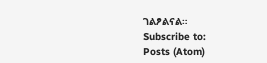ገልፆልናል።
Subscribe to:
Posts (Atom)